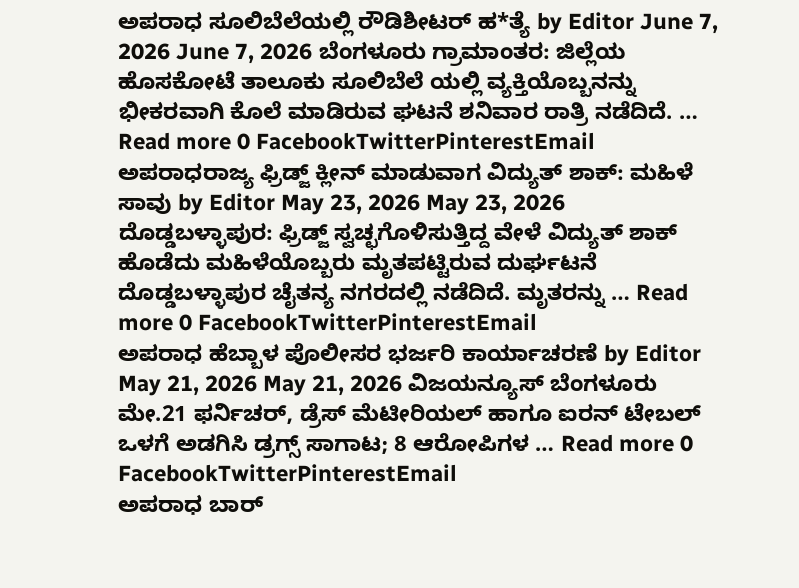ಅಪರಾಧ ಸೂಲಿಬೆಲೆಯಲ್ಲಿ ರೌಡಿಶೀಟರ್ ಹ*ತ್ಯೆ by Editor June 7, 2026 June 7, 2026 ಬೆಂಗಳೂರು ಗ್ರಾಮಾಂತರ: ಜಿಲ್ಲೆಯ ಹೊಸಕೋಟೆ ತಾಲೂಕು ಸೂಲಿಬೆಲೆ ಯಲ್ಲಿ ವ್ಯಕ್ತಿಯೊಬ್ಬನನ್ನು ಭೀಕರವಾಗಿ ಕೊಲೆ ಮಾಡಿರುವ ಘಟನೆ ಶನಿವಾರ ರಾತ್ರಿ ನಡೆದಿದೆ. … Read more 0 FacebookTwitterPinterestEmail
ಅಪರಾಧರಾಜ್ಯ ಫ್ರಿಡ್ಜ್ ಕ್ಲೀನ್ ಮಾಡುವಾಗ ವಿದ್ಯುತ್ ಶಾಕ್: ಮಹಿಳೆ ಸಾವು by Editor May 23, 2026 May 23, 2026 ದೊಡ್ಡಬಳ್ಳಾಪುರ: ಫ್ರಿಡ್ಜ್ ಸ್ವಚ್ಛಗೊಳಿಸುತ್ತಿದ್ದ ವೇಳೆ ವಿದ್ಯುತ್ ಶಾಕ್ ಹೊಡೆದು ಮಹಿಳೆಯೊಬ್ಬರು ಮೃತಪಟ್ಟಿರುವ ದುರ್ಘಟನೆ ದೊಡ್ಡಬಳ್ಳಾಪುರ ಚೈತನ್ಯ ನಗರದಲ್ಲಿ ನಡೆದಿದೆ. ಮೃತರನ್ನು … Read more 0 FacebookTwitterPinterestEmail
ಅಪರಾಧ ಹೆಬ್ಬಾಳ ಪೊಲೀಸರ ಭರ್ಜರಿ ಕಾರ್ಯಾಚರಣೆ by Editor May 21, 2026 May 21, 2026 ವಿಜಯನ್ಯೂಸ್ ಬೆಂಗಳೂರು ಮೇ.21 ಫರ್ನಿಚರ್, ಡ್ರೆಸ್ ಮೆಟೀರಿಯಲ್ ಹಾಗೂ ಐರನ್ ಟೇಬಲ್ ಒಳಗೆ ಅಡಗಿಸಿ ಡ್ರಗ್ಸ್ ಸಾಗಾಟ; 8 ಆರೋಪಿಗಳ … Read more 0 FacebookTwitterPinterestEmail
ಅಪರಾಧ ಬಾರ್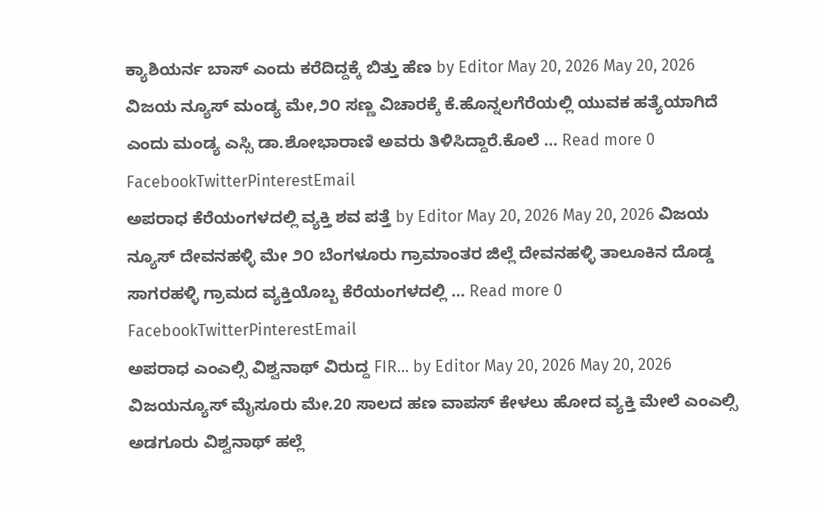ಕ್ಯಾಶಿಯರ್ನ ಬಾಸ್ ಎಂದು ಕರೆದಿದ್ದಕ್ಕೆ ಬಿತ್ತು ಹೆಣ by Editor May 20, 2026 May 20, 2026 ವಿಜಯ ನ್ಯೂಸ್ ಮಂಡ್ಯ ಮೇ,೨೦ ಸಣ್ಣ ವಿಚಾರಕ್ಕೆ ಕೆ.ಹೊನ್ನಲಗೆರೆಯಲ್ಲಿ ಯುವಕ ಹತ್ಯೆಯಾಗಿದೆ ಎಂದು ಮಂಡ್ಯ ಎಸ್ಸಿ ಡಾ.ಶೋಭಾರಾಣಿ ಅವರು ತಿಳಿಸಿದ್ದಾರೆ.ಕೊಲೆ … Read more 0 FacebookTwitterPinterestEmail
ಅಪರಾಧ ಕೆರೆಯಂಗಳದಲ್ಲಿ ವ್ಯಕ್ತಿ ಶವ ಪತ್ತೆ by Editor May 20, 2026 May 20, 2026 ವಿಜಯ ನ್ಯೂಸ್ ದೇವನಹಳ್ಳಿ ಮೇ ೨೦ ಬೆಂಗಳೂರು ಗ್ರಾಮಾಂತರ ಜಿಲ್ಲೆ ದೇವನಹಳ್ಳಿ ತಾಲೂಕಿನ ದೊಡ್ಡ ಸಾಗರಹಳ್ಳಿ ಗ್ರಾಮದ ವ್ಯಕ್ತಿಯೊಬ್ಬ ಕೆರೆಯಂಗಳದಲ್ಲಿ … Read more 0 FacebookTwitterPinterestEmail
ಅಪರಾಧ ಎಂಎಲ್ಸಿ ವಿಶ್ವನಾಥ್ ವಿರುದ್ದ FIR… by Editor May 20, 2026 May 20, 2026 ವಿಜಯನ್ಯೂಸ್ ಮೈಸೂರು ಮೇ.20 ಸಾಲದ ಹಣ ವಾಪಸ್ ಕೇಳಲು ಹೋದ ವ್ಯಕ್ತಿ ಮೇಲೆ ಎಂಎಲ್ಸಿ ಅಡಗೂರು ವಿಶ್ವನಾಥ್ ಹಲ್ಲೆ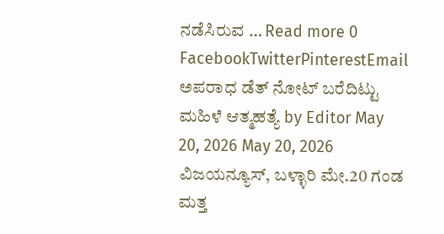ನಡೆಸಿರುವ … Read more 0 FacebookTwitterPinterestEmail
ಅಪರಾಧ ಡೆತ್ ನೋಟ್ ಬರೆದಿಟ್ಟು ಮಹಿಳೆ ಆತ್ಮಹತ್ಯೆ by Editor May 20, 2026 May 20, 2026 ವಿಜಯನ್ಯೂಸ್, ಬಳ್ಳಾರಿ ಮೇ.20 ಗಂಡ ಮತ್ತ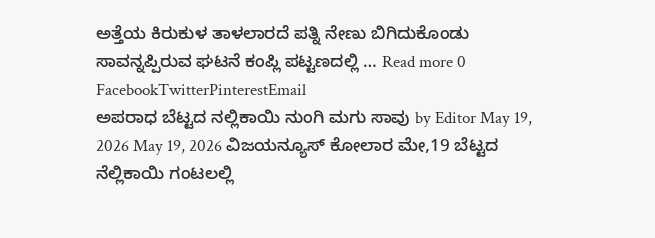ಅತ್ತೆಯ ಕಿರುಕುಳ ತಾಳಲಾರದೆ ಪತ್ನಿ ನೇಣು ಬಿಗಿದುಕೊಂಡು ಸಾವನ್ನಪ್ಪಿರುವ ಘಟನೆ ಕಂಪ್ಲಿ ಪಟ್ಟಣದಲ್ಲಿ … Read more 0 FacebookTwitterPinterestEmail
ಅಪರಾಧ ಬೆಟ್ಟದ ನಲ್ಲಿಕಾಯಿ ನುಂಗಿ ಮಗು ಸಾವು by Editor May 19, 2026 May 19, 2026 ವಿಜಯನ್ಯೂಸ್ ಕೋಲಾರ ಮೇ,19 ಬೆಟ್ಟದ ನೆಲ್ಲಿಕಾಯಿ ಗಂಟಲಲ್ಲಿ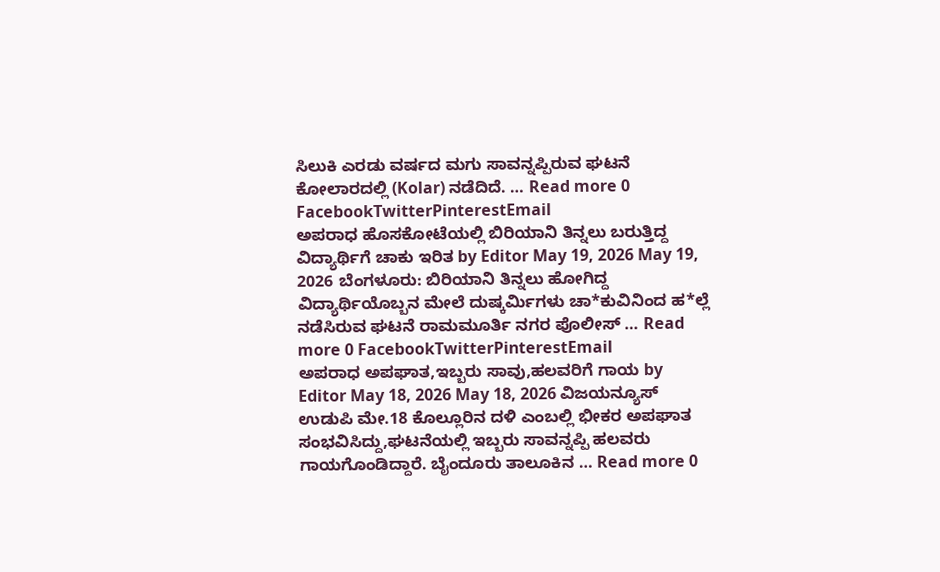ಸಿಲುಕಿ ಎರಡು ವರ್ಷದ ಮಗು ಸಾವನ್ನಪ್ಪಿರುವ ಘಟನೆ ಕೋಲಾರದಲ್ಲಿ (Kolar) ನಡೆದಿದೆ. … Read more 0 FacebookTwitterPinterestEmail
ಅಪರಾಧ ಹೊಸಕೋಟೆಯಲ್ಲಿ ಬಿರಿಯಾನಿ ತಿನ್ನಲು ಬರುತ್ತಿದ್ದ ವಿದ್ಯಾರ್ಥಿಗೆ ಚಾಕು ಇರಿತ by Editor May 19, 2026 May 19, 2026 ಬೆಂಗಳೂರು: ಬಿರಿಯಾನಿ ತಿನ್ನಲು ಹೋಗಿದ್ದ ವಿದ್ಯಾರ್ಥಿಯೊಬ್ಬನ ಮೇಲೆ ದುಷ್ಕರ್ಮಿಗಳು ಚಾ*ಕುವಿನಿಂದ ಹ*ಲ್ಲೆ ನಡೆಸಿರುವ ಘಟನೆ ರಾಮಮೂರ್ತಿ ನಗರ ಪೊಲೀಸ್ … Read more 0 FacebookTwitterPinterestEmail
ಅಪರಾಧ ಅಪಘಾತ,ಇಬ್ಬರು ಸಾವು,ಹಲವರಿಗೆ ಗಾಯ by Editor May 18, 2026 May 18, 2026 ವಿಜಯನ್ಯೂಸ್ ಉಡುಪಿ ಮೇ.18 ಕೊಲ್ಲೂರಿನ ದಳಿ ಎಂಬಲ್ಲಿ ಭೀಕರ ಅಪಘಾತ ಸಂಭವಿಸಿದ್ದು,ಘಟನೆಯಲ್ಲಿ ಇಬ್ಬರು ಸಾವನ್ನಪ್ಪಿ ಹಲವರು ಗಾಯಗೊಂಡಿದ್ದಾರೆ. ಬೈಂದೂರು ತಾಲೂಕಿನ … Read more 0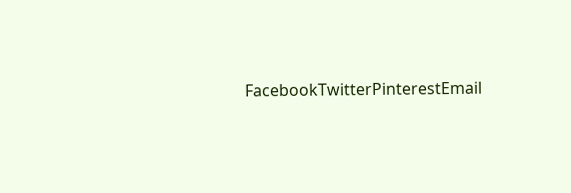FacebookTwitterPinterestEmail